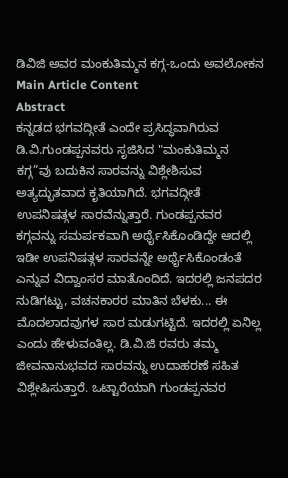ಡಿವಿಜಿ ಅವರ ಮಂಕುತಿಮ್ಮನ ಕಗ್ಗ-ಒಂದು ಅವಲೋಕನ
Main Article Content
Abstract
ಕನ್ನಡದ ಭಗವದ್ಗೀತೆ ಎಂದೇ ಪ್ರಸಿದ್ಧವಾಗಿರುವ ಡಿ.ವಿ.ಗುಂಡಪ್ಪನವರು ಸೃಜಿಸಿದ "ಮಂಕುತಿಮ್ಮನ ಕಗ್ಗ”ವು ಬದುಕಿನ ಸಾರವನ್ನು ವಿಶ್ಲೇಶಿಸುವ ಅತ್ಯದ್ಭುತವಾದ ಕೃತಿಯಾಗಿದೆ. ಭಗವದ್ಗೀತೆ ಉಪನಿಷತ್ಗಳ ಸಾರವೆನ್ನುತ್ತಾರೆ. ಗುಂಡಪ್ಪನವರ ಕಗ್ಗವನ್ನು ಸಮರ್ಪಕವಾಗಿ ಅರ್ಥೈಸಿಕೊಂಡಿದ್ದೇ ಆದಲ್ಲಿ ಇಡೀ ಉಪನಿಷತ್ಗಳ ಸಾರವನ್ನೇ ಅರ್ಥೈಸಿಕೊಂಡಂತೆ ಎನ್ನುವ ವಿದ್ವಾಂಸರ ಮಾತೊಂದಿದೆ. ಇದರಲ್ಲಿ ಜನಪದರ ನುಡಿಗಟ್ಟು, ವಚನಕಾರರ ಮಾತಿನ ಬೆಳಕು... ಈ ಮೊದಲಾದವುಗಳ ಸಾರ ಮಡುಗಟ್ಟಿದೆ. ಇದರಲ್ಲಿ ಏನಿಲ್ಲ ಎಂದು ಹೇಳುವಂತಿಲ್ಲ. ಡಿ.ವಿ.ಜಿ ರವರು ತಮ್ಮ ಜೀವನಾನುಭವದ ಸಾರವನ್ನು ಉದಾಹರಣೆ ಸಹಿತ ವಿಶ್ಲೇಷಿಸುತ್ತಾರೆ. ಒಟ್ಟಾರೆಯಾಗಿ ಗುಂಡಪ್ಪನವರ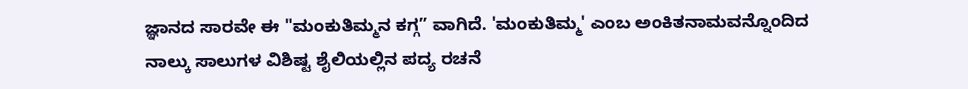ಜ್ಞಾನದ ಸಾರವೇ ಈ "ಮಂಕುತಿಮ್ಮನ ಕಗ್ಗ” ವಾಗಿದೆ. 'ಮಂಕುತಿಮ್ಮ' ಎಂಬ ಅಂಕಿತನಾಮವನ್ನೊಂದಿದ ನಾಲ್ಕು ಸಾಲುಗಳ ವಿಶಿಷ್ಟ ಶೈಲಿಯಲ್ಲಿನ ಪದ್ಯ ರಚನೆ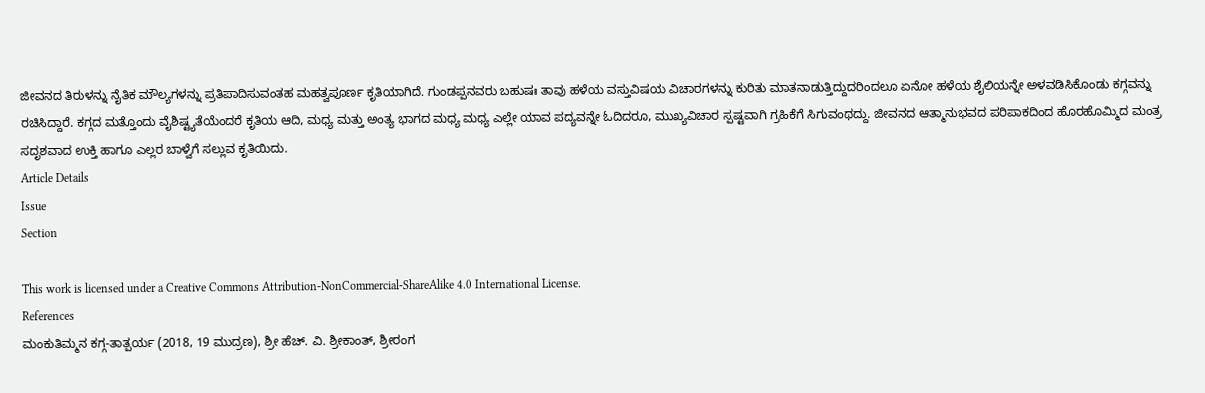ಜೀವನದ ತಿರುಳನ್ನು ನೈತಿಕ ಮೌಲ್ಯಗಳನ್ನು ಪ್ರತಿಪಾದಿಸುವಂತಹ ಮಹತ್ವಪೂರ್ಣ ಕೃತಿಯಾಗಿದೆ. ಗುಂಡಪ್ಪನವರು ಬಹುಷಃ ತಾವು ಹಳೆಯ ವಸ್ತುವಿಷಯ ವಿಚಾರಗಳನ್ನು ಕುರಿತು ಮಾತನಾಡುತ್ತಿದ್ದುದರಿಂದಲೂ ಏನೋ ಹಳೆಯ ಶೈಲಿಯನ್ನೇ ಅಳವಡಿಸಿಕೊಂಡು ಕಗ್ಗವನ್ನು ರಚಿಸಿದ್ದಾರೆ. ಕಗ್ಗದ ಮತ್ತೊಂದು ವೈಶಿಷ್ಟ್ಯತೆಯೆಂದರೆ ಕೃತಿಯ ಆದಿ, ಮಧ್ಯ ಮತ್ತು ಅಂತ್ಯ ಭಾಗದ ಮಧ್ಯ ಮಧ್ಯ ಎಲ್ಲೇ ಯಾವ ಪದ್ಯವನ್ನೇ ಓದಿದರೂ, ಮುಖ್ಯವಿಚಾರ ಸ್ಪಷ್ಟವಾಗಿ ಗ್ರಹಿಕೆಗೆ ಸಿಗುವಂಥದ್ದು. ಜೀವನದ ಆತ್ಮಾನುಭವದ ಪರಿಪಾಕದಿಂದ ಹೊರಹೊಮ್ಮಿದ ಮಂತ್ರ ಸದೃಶವಾದ ಉಕ್ತಿ ಹಾಗೂ ಎಲ್ಲರ ಬಾಳ್ವೆಗೆ ಸಲ್ಲುವ ಕೃತಿಯಿದು.
Article Details
Issue
Section

This work is licensed under a Creative Commons Attribution-NonCommercial-ShareAlike 4.0 International License.
References
ಮಂಕುತಿಮ್ಮನ ಕಗ್ಗ-ತಾತ್ಪರ್ಯ (2018, 19 ಮುದ್ರಣ), ಶ್ರೀ ಹೆಚ್. ವಿ. ಶ್ರೀಕಾಂತ್, ಶ್ರೀರಂಗ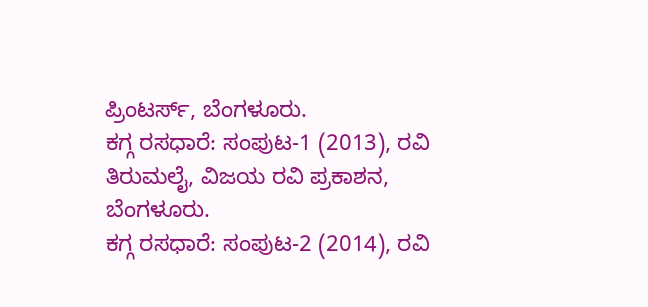ಪ್ರಿಂಟರ್ಸ್, ಬೆಂಗಳೂರು.
ಕಗ್ಗ ರಸಧಾರೆ: ಸಂಪುಟ-1 (2013), ರವಿ ತಿರುಮಲೈ, ವಿಜಯ ರವಿ ಪ್ರಕಾಶನ, ಬೆಂಗಳೂರು.
ಕಗ್ಗ ರಸಧಾರೆ: ಸಂಪುಟ-2 (2014), ರವಿ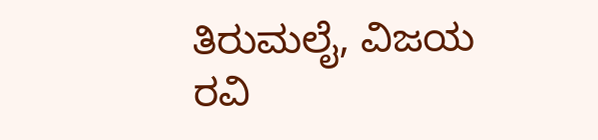ತಿರುಮಲೈ, ವಿಜಯ ರವಿ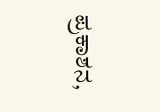ಪ್ರಕಾಶನ,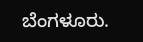ಬೆಂಗಳೂರು.